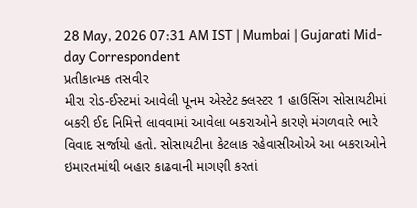28 May, 2026 07:31 AM IST | Mumbai | Gujarati Mid-day Correspondent
પ્રતીકાત્મક તસવીર
મીરા રોડ-ઈસ્ટમાં આવેલી પૂનમ એસ્ટેટ ક્લસ્ટર 1 હાઉસિંગ સોસાયટીમાં બકરી ઈદ નિમિત્તે લાવવામાં આવેલા બકરાઓને કારણે મંગળવારે ભારે વિવાદ સર્જાયો હતો. સોસાયટીના કેટલાક રહેવાસીઓએ આ બકરાઓને ઇમારતમાંથી બહાર કાઢવાની માગણી કરતાં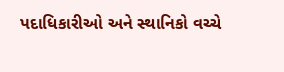પદાધિકારીઓ અને સ્થાનિકો વચ્ચે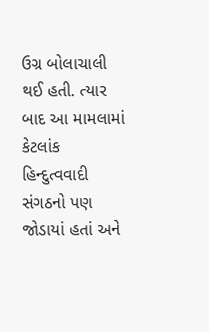ઉગ્ર બોલાચાલી થઈ હતી. ત્યાર બાદ આ મામલામાં કેટલાંક હિન્દુત્વવાદી સંગઠનો પણ જોડાયાં હતાં અને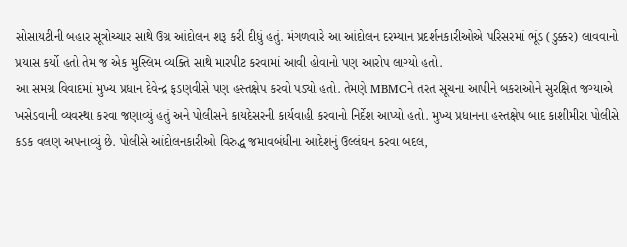સોસાયટીની બહાર સૂત્રોચ્ચાર સાથે ઉગ્ર આંદોલન શરૂ કરી દીધું હતું. મંગળવારે આ આંદોલન દરમ્યાન પ્રદર્શનકારીઓએ પરિસરમાં ભૂંડ (ડુક્કર) લાવવાનો પ્રયાસ કર્યો હતો તેમ જ એક મુસ્લિમ વ્યક્તિ સાથે મારપીટ કરવામાં આવી હોવાનો પણ આરોપ લાગ્યો હતો.
આ સમગ્ર વિવાદમાં મુખ્ય પ્રધાન દેવેન્દ્ર ફડણવીસે પણ હસ્તક્ષેપ કરવો પડ્યો હતો. તેમણે MBMCને તરત સૂચના આપીને બકરાઓને સુરક્ષિત જગ્યાએ ખસેડવાની વ્યવસ્થા કરવા જણાવ્યું હતું અને પોલીસને કાયદેસરની કાર્યવાહી કરવાનો નિર્દેશ આપ્યો હતો. મુખ્ય પ્રધાનના હસ્તક્ષેપ બાદ કાશીમીરા પોલીસે કડક વલણ અપનાવ્યું છે. પોલીસે આંદોલનકારીઓ વિરુદ્ધ જમાવબંધીના આદેશનું ઉલ્લંઘન કરવા બદલ,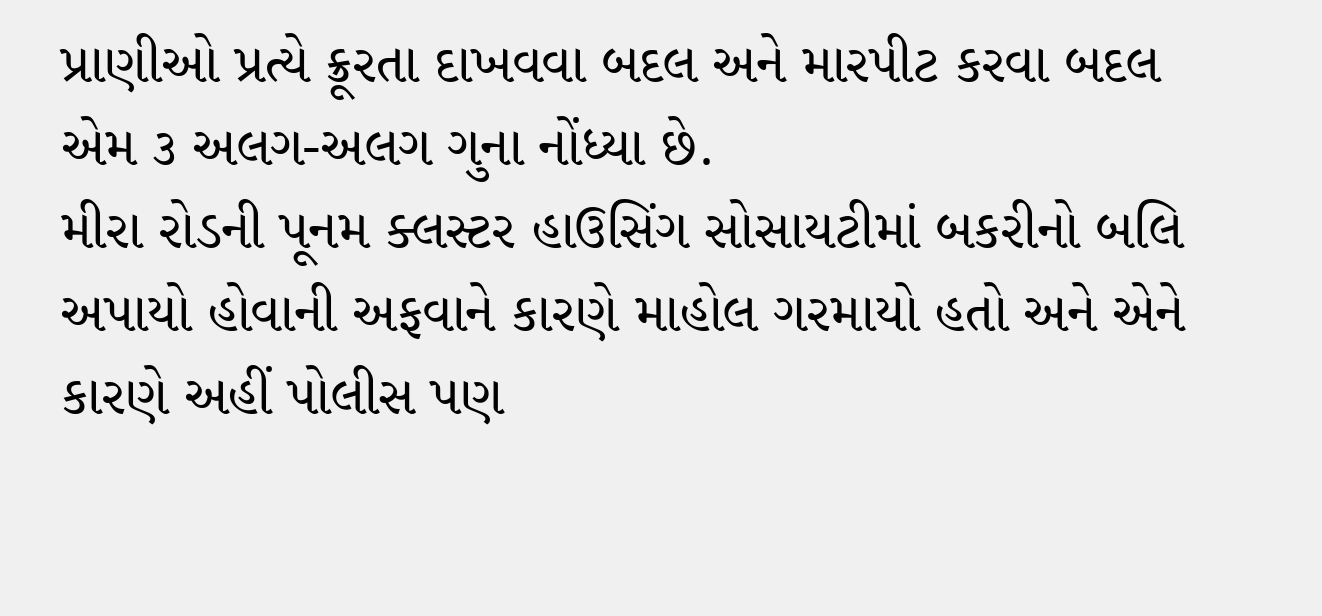પ્રાણીઓ પ્રત્યે ક્રૂરતા દાખવવા બદલ અને મારપીટ કરવા બદલ એમ ૩ અલગ-અલગ ગુના નોંધ્યા છે.
મીરા રોડની પૂનમ ક્લસ્ટર હાઉસિંગ સોસાયટીમાં બકરીનો બલિ અપાયો હોવાની અફવાને કારણે માહોલ ગરમાયો હતો અને એને કારણે અહીં પોલીસ પણ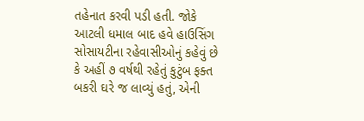તહેનાત કરવી પડી હતી. જોકે આટલી ધમાલ બાદ હવે હાઉસિંગ સોસાયટીના રહેવાસીઓનું કહેવું છે કે અહીં ૭ વર્ષથી રહેતું કુટુંબ ફક્ત બકરી ઘરે જ લાવ્યું હતું, એની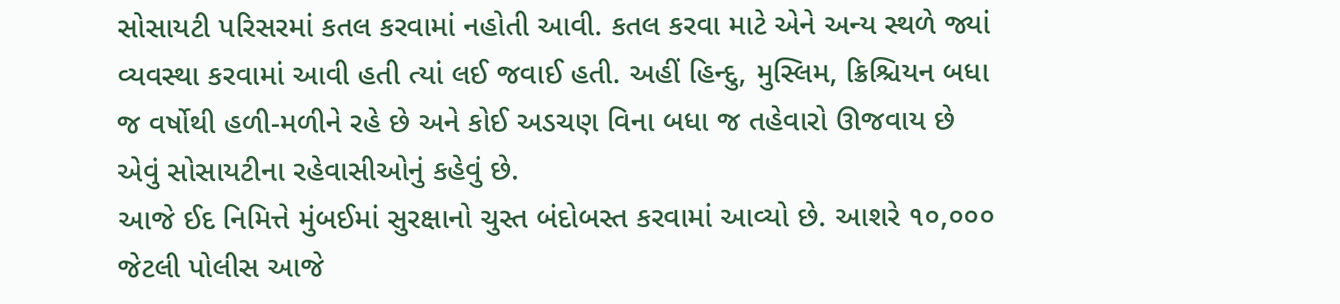સોસાયટી પરિસરમાં કતલ કરવામાં નહોતી આવી. કતલ કરવા માટે એને અન્ય સ્થળે જ્યાં વ્યવસ્થા કરવામાં આવી હતી ત્યાં લઈ જવાઈ હતી. અહીં હિન્દુ, મુસ્લિમ, ક્રિશ્ચિયન બધા જ વર્ષોથી હળી-મળીને રહે છે અને કોઈ અડચણ વિના બધા જ તહેવારો ઊજવાય છે એવું સોસાયટીના રહેવાસીઓનું કહેવું છે.
આજે ઈદ નિમિત્તે મુંબઈમાં સુરક્ષાનો ચુસ્ત બંદોબસ્ત કરવામાં આવ્યો છે. આશરે ૧૦,૦૦૦ જેટલી પોલીસ આજે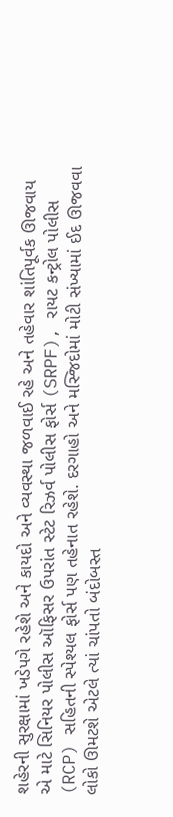શહેરની સુરક્ષામાં ખડેપગે રહેશે અને કાયદો અને વ્યવસ્થા જળવાઈ રહે અને તહેવાર શાંતિપૂર્વક ઊજવાય એ માટે સિનિયર પોલીસ ઑફિસર ઉપરાંત સ્ટેટ રિઝર્વ પોલીસ ફોર્સ (SRPF), રાયટ કન્ટ્રોલ પોલીસ (RCP) સહિતની સ્પેશ્યલ ફોર્સ પણ તહેનાત રહેશે. દરગાહો અને મસ્જિદોમાં મોટી સંખ્યામાં ઈદ ઊજવવા લોકો ઊમટશે એટલે ત્યાં ચાંપતો બંદોબસ્ત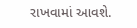રાખવામાં આવશે.